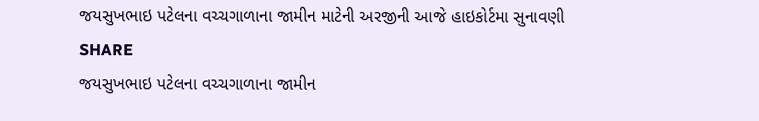જયસુખભાઇ પટેલના વચ્ચગાળાના જામીન માટેની અરજીની આજે હાઇકોર્ટમા સુનાવણી
SHARE
જયસુખભાઇ પટેલના વચ્ચગાળાના જામીન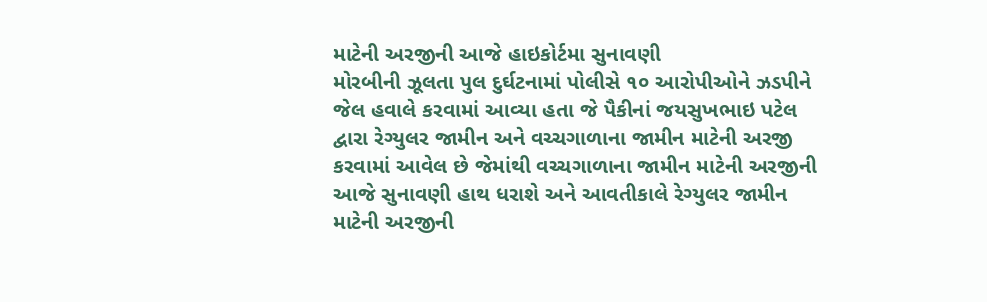માટેની અરજીની આજે હાઇકોર્ટમા સુનાવણી
મોરબીની ઝૂલતા પુલ દુર્ઘટનામાં પોલીસે ૧૦ આરોપીઓને ઝડપીને જેલ હવાલે કરવામાં આવ્યા હતા જે પૈકીનાં જયસુખભાઇ પટેલ દ્વારા રેગ્યુલર જામીન અને વચ્ચગાળાના જામીન માટેની અરજી કરવામાં આવેલ છે જેમાંથી વચ્ચગાળાના જામીન માટેની અરજીની આજે સુનાવણી હાથ ધરાશે અને આવતીકાલે રેગ્યુલર જામીન માટેની અરજીની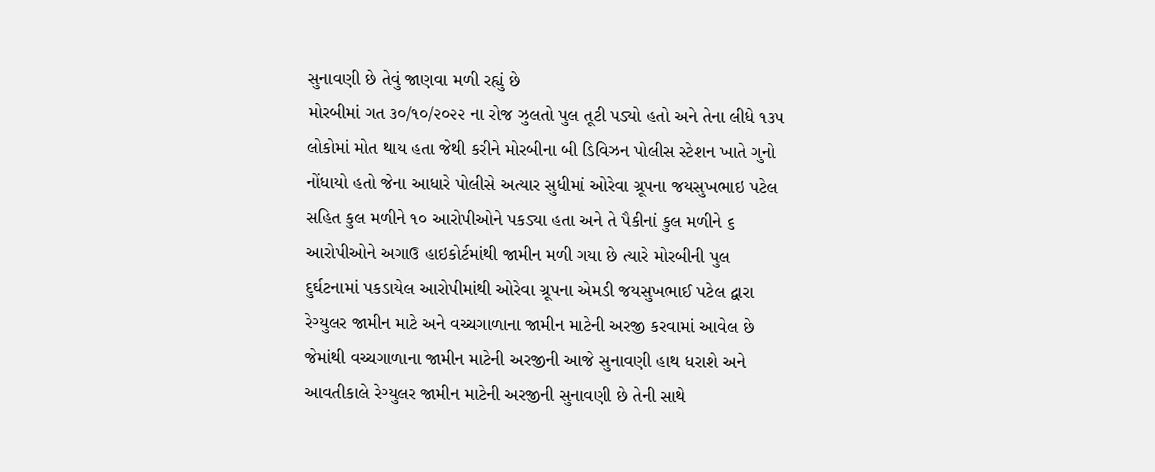સુનાવણી છે તેવું જાણવા મળી રહ્યું છે
મોરબીમાં ગત ૩૦/૧૦/૨૦૨૨ ના રોજ ઝુલતો પુલ તૂટી પડ્યો હતો અને તેના લીધે ૧૩૫ લોકોમાં મોત થાય હતા જેથી કરીને મોરબીના બી ડિવિઝન પોલીસ સ્ટેશન ખાતે ગુનો નોંધાયો હતો જેના આધારે પોલીસે અત્યાર સુધીમાં ઓરેવા ગ્રૂપના જયસુખભાઇ પટેલ સહિત કુલ મળીને ૧૦ આરોપીઓને પકડ્યા હતા અને તે પૈકીનાં કુલ મળીને ૬ આરોપીઓને અગાઉ હાઇકોર્ટમાંથી જામીન મળી ગયા છે ત્યારે મોરબીની પુલ દુર્ઘટનામાં પકડાયેલ આરોપીમાંથી ઓરેવા ગ્રૂપના એમડી જયસુખભાઈ પટેલ દ્વારા રેગ્યુલર જામીન માટે અને વચ્ચગાળાના જામીન માટેની અરજી કરવામાં આવેલ છે જેમાંથી વચ્ચગાળાના જામીન માટેની અરજીની આજે સુનાવણી હાથ ધરાશે અને આવતીકાલે રેગ્યુલર જામીન માટેની અરજીની સુનાવણી છે તેની સાથે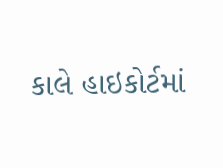કાલે હાઇકોર્ટમાં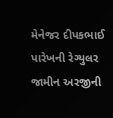મેનેજર દીપકભાઈ પારેખની રેગ્યુલર જામીન અરજીની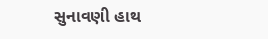સુનાવણી હાથ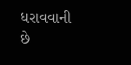ધરાવવાની છે